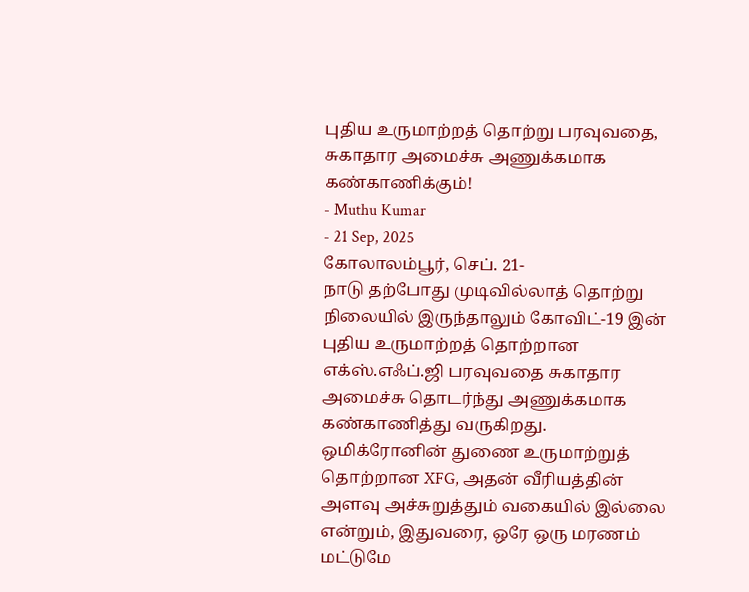புதிய உருமாற்றத் தொற்று பரவுவதை, சுகாதார அமைச்சு அணுக்கமாக கண்காணிக்கும்!
- Muthu Kumar
- 21 Sep, 2025
கோலாலம்பூர், செப். 21-
நாடு தற்போது முடிவில்லாத் தொற்று நிலையில் இருந்தாலும் கோவிட்-19 இன்
புதிய உருமாற்றத் தொற்றான எக்ஸ்.எஃப்.ஜி பரவுவதை சுகாதார அமைச்சு தொடர்ந்து அணுக்கமாக கண்காணித்து வருகிறது.
ஒமிக்ரோனின் துணை உருமாற்றுத் தொற்றான XFG, அதன் வீரியத்தின் அளவு அச்சுறுத்தும் வகையில் இல்லை என்றும், இதுவரை, ஒரே ஒரு மரணம் மட்டுமே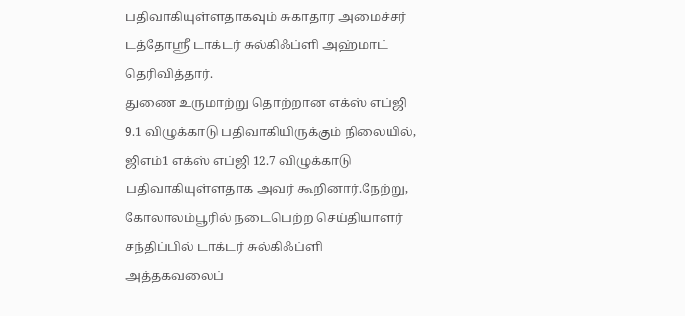பதிவாகியுள்ளதாகவும் சுகாதார அமைச்சர்
டத்தோஸ்ரீ டாக்டர் சுல்கிஃப்ளி அஹ்மாட் தெரிவித்தார்.
துணை உருமாற்று தொற்றான எக்ஸ் எப்ஜி 9.1 விழுக்காடு பதிவாகியிருக்கும் நிலையில், ஜிஎம்1 எக்ஸ் எப்ஜி 12.7 விழுக்காடு பதிவாகியுள்ளதாக அவர் கூறினார்.நேற்று, கோலாலம்பூரில் நடைபெற்ற செய்தியாளர் சந்திப்பில் டாக்டர் சுல்கிஃப்ளி அத்தகவலைப்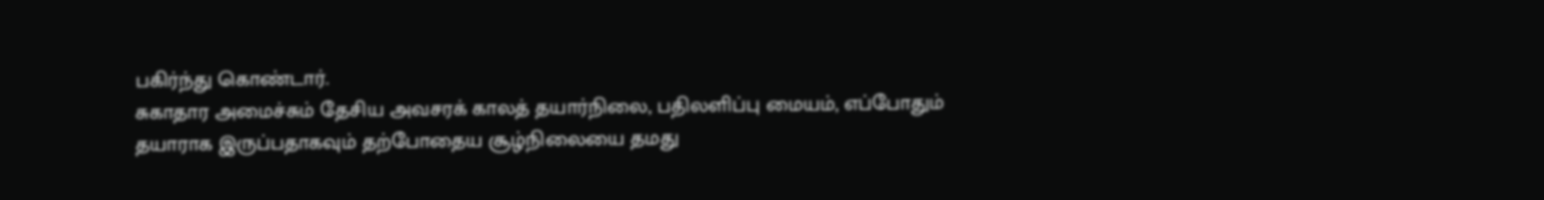பகிர்ந்து கொண்டார்.
சுகாதார அமைச்சும் தேசிய அவசரக் காலத் தயார்நிலை, பதிலளிப்பு மையம், எப்போதும்
தயாராக இருப்பதாகவும் தற்போதைய சூழ்நிலையை தமது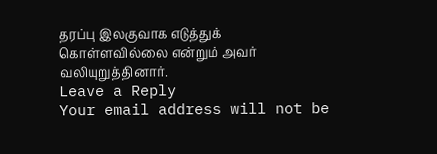தரப்பு இலகுவாக எடுத்துக் கொள்ளவில்லை என்றும் அவர் வலியுறுத்தினார்.
Leave a Reply
Your email address will not be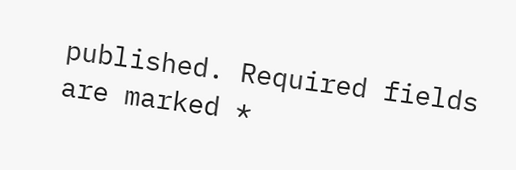published. Required fields are marked *